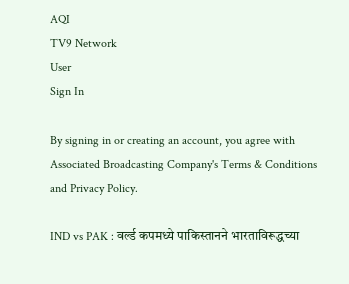AQI
TV9 Network
User
Sign In

By signing in or creating an account, you agree with Associated Broadcasting Company's Terms & Conditions and Privacy Policy.

IND vs PAK : वर्ल्ड कपमध्ये पाकिस्तानने भारताविरूद्धच्या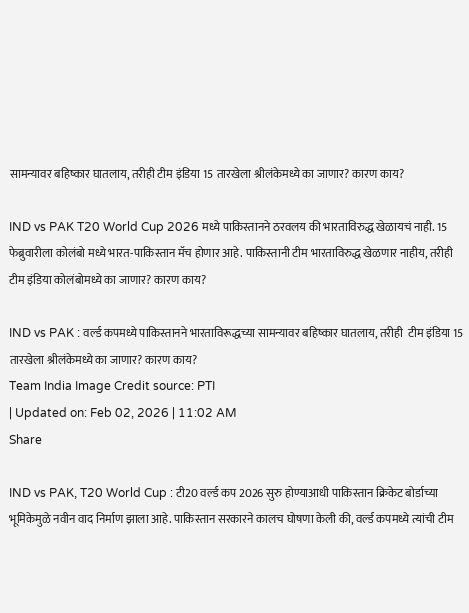सामन्यावर बहिष्कार घातलाय, तरीही टीम इंडिया 15 तारखेला श्रीलंकेमध्ये का जाणार? कारण काय?

IND vs PAK T20 World Cup 2026 मध्ये पाकिस्तानने ठरवलय की भारताविरुद्ध खेळायचं नाही. 15 फेब्रुवारीला कोलंबो मध्ये भारत-पाकिस्तान मॅच होणार आहे. पाकिस्तानी टीम भारताविरुद्ध खेळणार नाहीय, तरीही टीम इंडिया कोलंबोमध्ये का जाणार? कारण काय?

IND vs PAK : वर्ल्ड कपमध्ये पाकिस्तानने भारताविरूद्धच्या सामन्यावर बहिष्कार घातलाय, तरीही  टीम इंडिया 15 तारखेला श्रीलंकेमध्ये का जाणार? कारण काय?
Team India Image Credit source: PTI
| Updated on: Feb 02, 2026 | 11:02 AM
Share

IND vs PAK, T20 World Cup : टी20 वर्ल्ड कप 2026 सुरु होण्याआधी पाकिस्तान क्रिकेट बोर्डाच्या भूमिकेमुळे नवीन वाद निर्माण झाला आहे. पाकिस्तान सरकारने कालच घोषणा केली की, वर्ल्ड कपमध्ये त्यांची टीम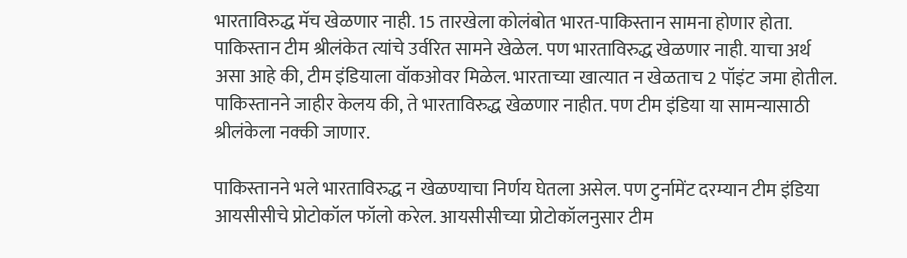भारताविरुद्ध मॅच खेळणार नाही. 15 तारखेला कोलंबोत भारत-पाकिस्तान सामना होणार होता. पाकिस्तान टीम श्रीलंकेत त्यांचे उर्वरित सामने खेळेल. पण भारताविरुद्ध खेळणार नाही. याचा अर्थ असा आहे की, टीम इंडियाला वॉकओवर मिळेल. भारताच्या खात्यात न खेळताच 2 पॉइंट जमा होतील. पाकिस्तानने जाहीर केलय की, ते भारताविरुद्ध खेळणार नाहीत. पण टीम इंडिया या सामन्यासाठी श्रीलंकेला नक्की जाणार.

पाकिस्तानने भले भारताविरुद्ध न खेळण्याचा निर्णय घेतला असेल. पण टुर्नामेंट दरम्यान टीम इंडिया आयसीसीचे प्रोटोकॉल फॉलो करेल. आयसीसीच्या प्रोटोकॉलनुसार टीम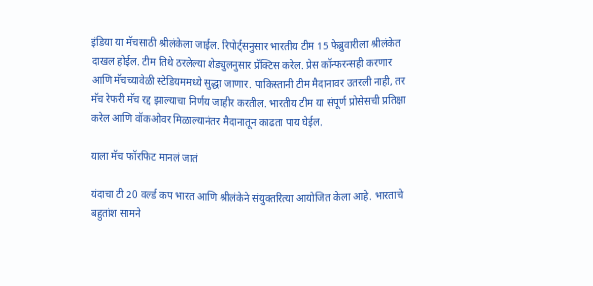इंडिया या मॅचसाठी श्रीलंकेला जाईल. रिपोर्ट्सनुसार भारतीय टीम 15 फेब्रुवारीला श्रीलंकेत दाखल होईल. टीम तिथे ठरलेल्या शेड्युलनुसार प्रॅक्टिस करेल. प्रेस कॉन्फरन्सही करणार आणि मॅचच्यावेळी स्टेडियममध्ये सुद्धा जाणार. पाकिस्तानी टीम मैदानावर उतरली नाही, तर मॅच रेफरी मॅच रद्द झाल्याचा निर्णय जाहीर करतील. भारतीय टीम या संपूर्ण प्रोसेसची प्रतिक्षा करेल आणि वॉकओवर मिळाल्यानंतर मैदानातून काढता पाय घेईल.

याला मॅच फॉरफिट मानलं जातं

यंदाचा टी 20 वर्ल्ड कप भारत आणि श्रीलंकेने संयुक्तरित्या आयोजित केला आहे. भारताचे बहुतांश सामने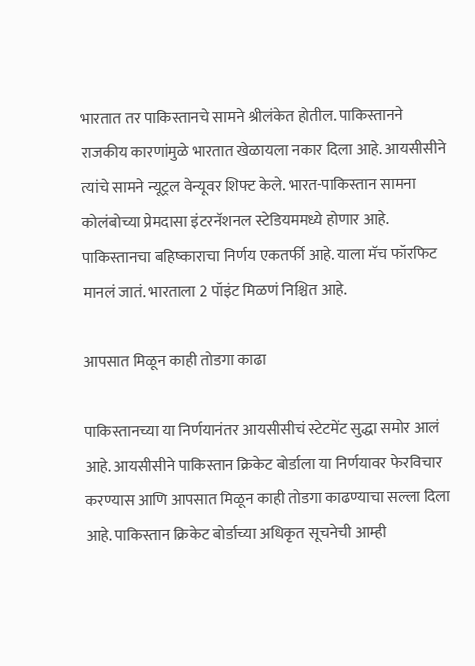भारतात तर पाकिस्तानचे सामने श्रीलंकेत होतील. पाकिस्तानने राजकीय कारणांमुळे भारतात खेळायला नकार दिला आहे. आयसीसीने त्यांचे सामने न्यूट्रल वेन्यूवर शिफ्ट केले. भारत-पाकिस्तान सामना कोलंबोच्या प्रेमदासा इंटरनॅशनल स्टेडियममध्ये होणार आहे. पाकिस्तानचा बहिष्काराचा निर्णय एकतर्फी आहे. याला मॅच फॉरफिट मानलं जातं. भारताला 2 पॉइंट मिळणं निश्चित आहे.

आपसात मिळून काही तोडगा काढा

पाकिस्तानच्या या निर्णयानंतर आयसीसीचं स्टेटमेंट सुद्धा समोर आलं आहे. आयसीसीने पाकिस्तान क्रिकेट बोर्डाला या निर्णयावर फेरविचार करण्यास आणि आपसात मिळून काही तोडगा काढण्याचा सल्ला दिला आहे. पाकिस्तान क्रिकेट बोर्डाच्या अधिकृत सूचनेची आम्ही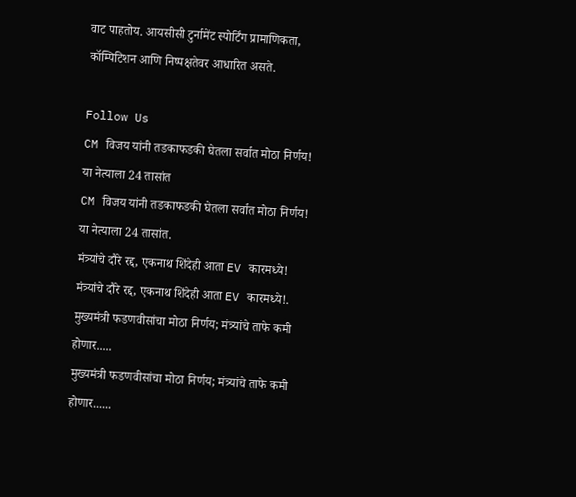वाट पाहतोय. आयसीसी टुर्नामेंट स्पोर्टिंग प्रामाणिकता, कॉम्पिटिशन आणि निष्पक्षतेवर आधारित असते.

Follow Us
CM विजय यांनी तडकाफडकी घेतला सर्वात मोठा निर्णय! या नेत्याला 24 तासांत
CM विजय यांनी तडकाफडकी घेतला सर्वात मोठा निर्णय! या नेत्याला 24 तासांत.
मंत्र्यांचे दौरे रद्द, एकनाथ शिंदेही आता EV कारमध्ये!
मंत्र्यांचे दौरे रद्द, एकनाथ शिंदेही आता EV कारमध्ये!.
मुख्यमंत्री फडणवीसांचा मोठा निर्णय; मंत्र्यांचे ताफे कमी होणार.....
मुख्यमंत्री फडणवीसांचा मोठा निर्णय; मंत्र्यांचे ताफे कमी होणार......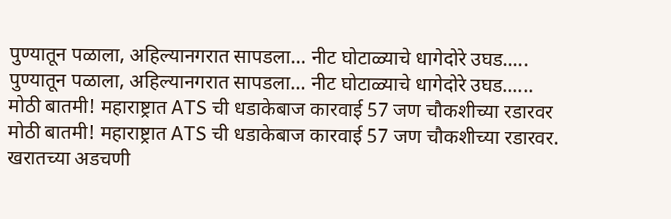पुण्यातून पळाला, अहिल्यानगरात सापडला… नीट घोटाळ्याचे धागेदोरे उघड.....
पुण्यातून पळाला, अहिल्यानगरात सापडला… नीट घोटाळ्याचे धागेदोरे उघड......
मोठी बातमी! महाराष्ट्रात ATS ची धडाकेबाज कारवाई 57 जण चौकशीच्या रडारवर
मोठी बातमी! महाराष्ट्रात ATS ची धडाकेबाज कारवाई 57 जण चौकशीच्या रडारवर.
खरातच्या अडचणी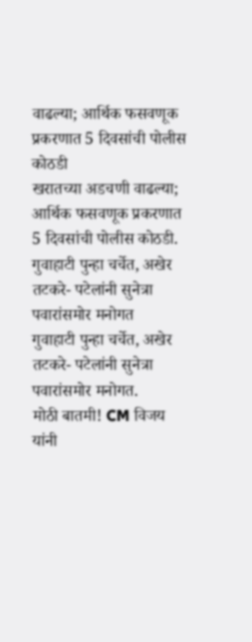वाढल्या; आर्थिक फसवणूक प्रकरणात 5 दिवसांची पोलीस कोठडी
खरातच्या अडचणी वाढल्या; आर्थिक फसवणूक प्रकरणात 5 दिवसांची पोलीस कोठडी.
गुवाहाटी पुन्हा चर्चेत, अखेर तटकरे- पटेलांनी सुनेत्रा पवारांसमोर मनोगत
गुवाहाटी पुन्हा चर्चेत, अखेर तटकरे- पटेलांनी सुनेत्रा पवारांसमोर मनोगत.
मोठी बातमी! CM विजय यांनी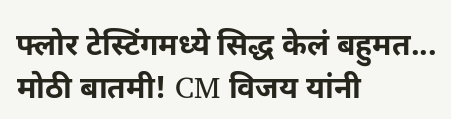फ्लोर टेस्टिंगमध्ये सिद्ध केलं बहुमत...
मोठी बातमी! CM विजय यांनी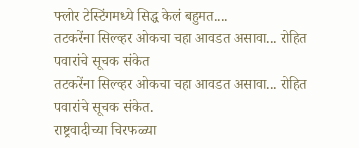फ्लोर टेस्टिंगमध्ये सिद्ध केलं बहुमत....
तटकरेंना सिल्व्हर ओकचा चहा आवडत असावा... रोहित पवारांचे सूचक संकेत
तटकरेंना सिल्व्हर ओकचा चहा आवडत असावा... रोहित पवारांचे सूचक संकेत.
राष्ट्रवादीच्या चिरफळ्या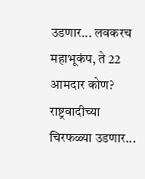उडणार... लवकरच महाभूकंप, ते 22 आमदार कोण?
राष्ट्रवादीच्या चिरफळ्या उडणार...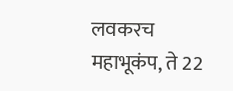लवकरच महाभूकंप, ते 22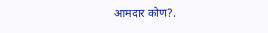आमदार कोण?.